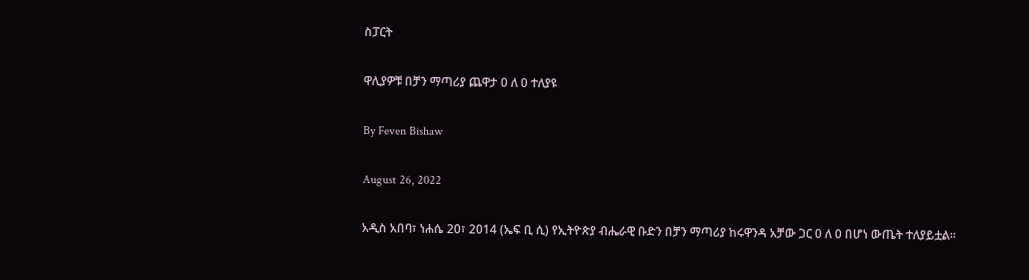ስፓርት

ዋሊያዎቹ በቻን ማጣሪያ ጨዋታ 0 ለ 0 ተለያዩ

By Feven Bishaw

August 26, 2022

አዲስ አበባ፣ ነሐሴ 20፣ 2014 (ኤፍ ቢ ሲ) የኢትዮጵያ ብሔራዊ ቡድን በቻን ማጣሪያ ከሩዋንዳ አቻው ጋር 0 ለ 0 በሆነ ውጤት ተለያይቷል፡፡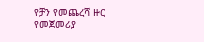የቻን የመጨረሻ ዙር የመጀመሪያ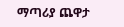ማጣሪያ ጨዋታ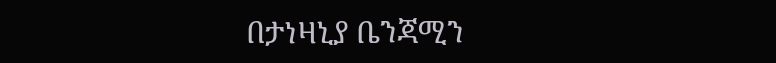በታነዛኒያ ቤንጃሚን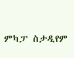ምካፓ ስታዲየም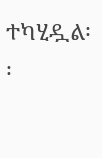ተካሂዷል፡፡